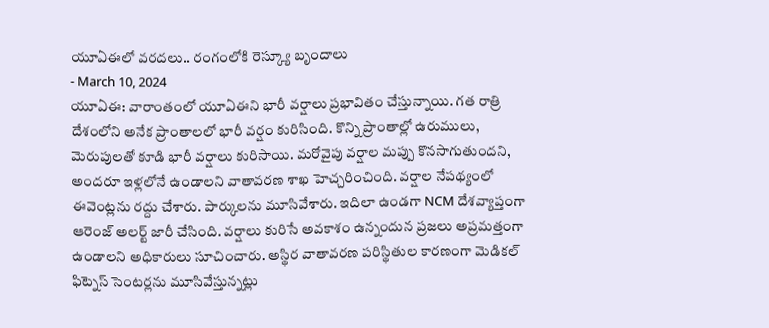యూఏఈలో వరదలు.. రంగంలోకి రెస్క్యూ బృందాలు
- March 10, 2024
యూఏఈ: వారాంతంలో యూఏఈని భారీ వర్షాలు ప్రభావితం చేస్తున్నాయి. గత రాత్రి దేశంలోని అనేక ప్రాంతాలలో భారీ వర్షం కురిసింది. కొన్ని ప్రాంతాల్లో ఉరుములు, మెరుపులతో కూడి భారీ వర్షాలు కురిసాయి. మరోవైపు వర్షాల మప్పు కొనసాగుతుందని, అందరూ ఇళ్లలోనే ఉండాలని వాతావరణ శాఖ హెచ్చరించింది. వర్షాల నేపథ్యంలో ఈవెంట్లను రద్దు చేశారు. పార్కులను మూసివేశారు. ఇదిలా ఉండగా NCM దేశవ్యాప్తంగా ఆరెంజ్ అలర్ట్ జారీ చేసింది. వర్షాలు కురిసే అవకాశం ఉన్నందున ప్రజలు అప్రమత్తంగా ఉండాలని అధికారులు సూచించారు. అస్థిర వాతావరణ పరిస్థితుల కారణంగా మెడికల్ ఫిట్నెస్ సెంటర్లను మూసివేస్తున్నట్లు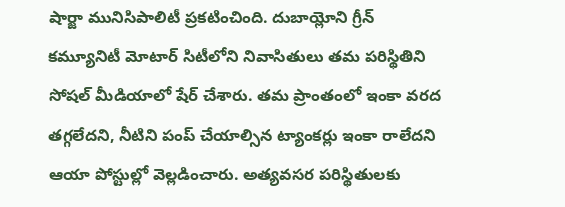షార్జా మునిసిపాలిటీ ప్రకటించింది. దుబాయ్లోని గ్రీన్ కమ్యూనిటీ మోటార్ సిటీలోని నివాసితులు తమ పరిస్థితిని సోషల్ మీడియాలో షేర్ చేశారు. తమ ప్రాంతంలో ఇంకా వరద తగ్గలేదని, నీటిని పంప్ చేయాల్సిన ట్యాంకర్లు ఇంకా రాలేదని ఆయా పోస్టుల్లో వెల్లడించారు. అత్యవసర పరిస్థితులకు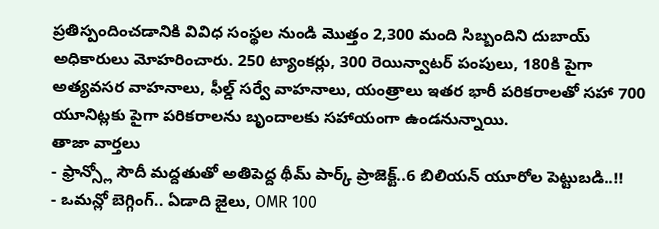ప్రతిస్పందించడానికి వివిధ సంస్థల నుండి మొత్తం 2,300 మంది సిబ్బందిని దుబాయ్ అధికారులు మోహరించారు. 250 ట్యాంకర్లు, 300 రెయిన్వాటర్ పంపులు, 180కి పైగా అత్యవసర వాహనాలు, ఫీల్డ్ సర్వే వాహనాలు, యంత్రాలు ఇతర భారీ పరికరాలతో సహా 700 యూనిట్లకు పైగా పరికరాలను బృందాలకు సహాయంగా ఉండనున్నాయి.
తాజా వార్తలు
- ఫ్రాన్స్లో సౌదీ మద్దతుతో అతిపెద్ద థీమ్ పార్క్ ప్రాజెక్ట్..6 బిలియన్ యూరోల పెట్టుబడి..!!
- ఒమన్లో బెగ్గింగ్.. ఏడాది జైలు, OMR 100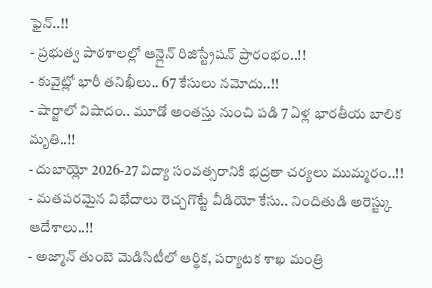ఫైన్..!!
- ప్రభుత్వ పాఠశాలల్లో ఆన్లైన్ రిజిస్ట్రేషన్ ప్రారంభం..!!
- కువైట్లో భారీ తనిఖీలు.. 67 కేసులు నమోదు..!!
- షార్జాలో విషాదం.. మూడో అంతస్తు నుంచి పడి 7 ఏళ్ల భారతీయ బాలిక మృతి..!!
- దుబాయ్లో 2026-27 విద్యా సంవత్సరానికి భద్రతా చర్యలు ముమ్మరం..!!
- మతపరమైన విభేదాలు రెచ్చగొట్టే వీడియో కేసు.. నిందితుడి అరెస్ట్కు ఆదేశాలు..!!
- అజ్మాన్ తుంబె మెడిసిటీలో ఆర్థిక, పర్యాటక శాఖ మంత్రి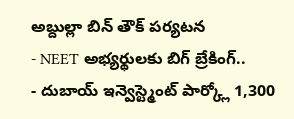అబ్దుల్లా బిన్ తౌక్ పర్యటన
- NEET అభ్యర్థులకు బిగ్ బ్రేకింగ్..
- దుబాయ్ ఇన్వెస్ట్మెంట్ పార్క్లో 1,300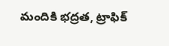మందికి భద్రత, ట్రాఫిక్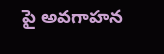పై అవగాహన